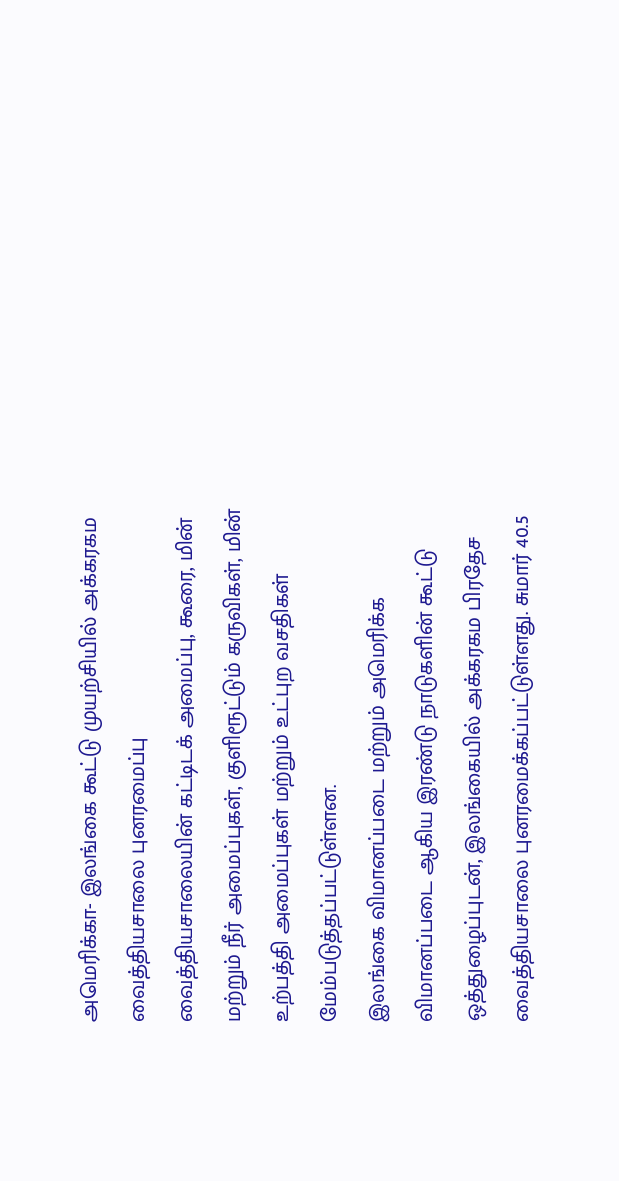அமெரிக்கா- இலங்கை கூட்டு முயற்சியில் அக்கரகம வைத்தியசாலை புனரமைப்பு
வைத்தியசாலையின் கட்டிடக் அமைப்பு, கூரை, மின் மற்றும் நீர் அமைப்புகள், குளிரூட்டும் கருவிகள், மின் உற்பத்தி அமைப்புகள் மற்றும் உட்புற வசதிகள் மேம்படுத்தப்பட்டுள்ளன.
இலங்கை விமானப்படை மற்றும் அமெரிக்க விமானப்படை ஆகிய இரண்டு நாடுகளின் கூட்டு ஒத்துழைப்புடன், இலங்கையில் அக்கரகம பிரதேச வைத்தியசாலை புனரமைக்கப்பட்டுள்ளது. சுமார் 40.5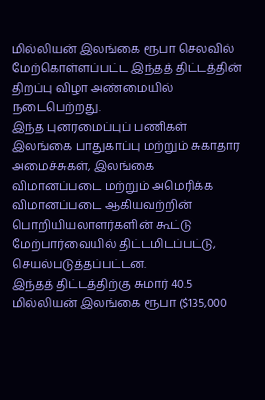மில்லியன் இலங்கை ரூபா செலவில் மேற்கொள்ளப்பட்ட இந்தத் திட்டத்தின் திறப்பு விழா அண்மையில் நடைபெற்றது.
இந்த புனரமைப்புப் பணிகள் இலங்கை பாதுகாப்பு மற்றும் சுகாதார அமைச்சுகள், இலங்கை விமானப்படை மற்றும் அமெரிக்க விமானப்படை ஆகியவற்றின் பொறியியலாளர்களின் கூட்டு மேற்பார்வையில் திட்டமிடப்பட்டு, செயல்படுத்தப்பட்டன.
இந்தத் திட்டத்திற்கு சுமார் 40.5 மில்லியன் இலங்கை ரூபா ($135,000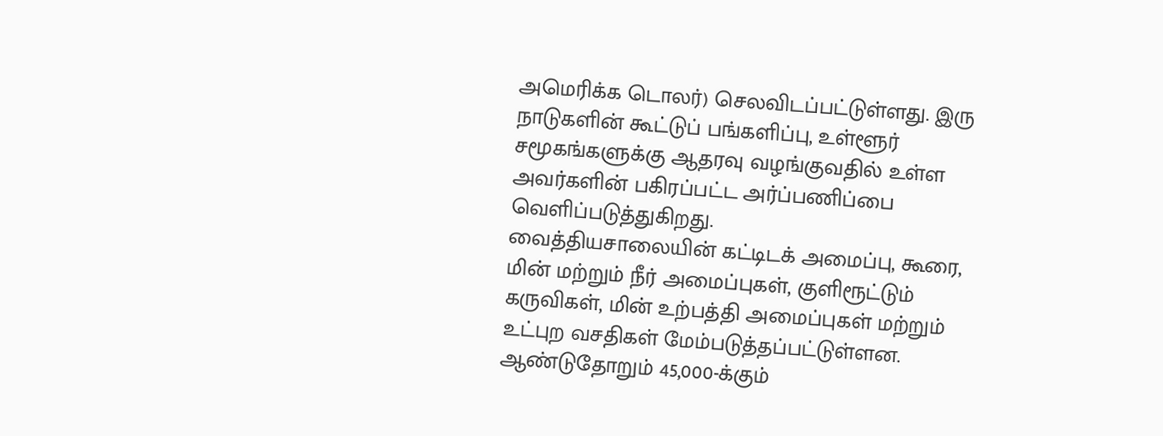அமெரிக்க டொலர்) செலவிடப்பட்டுள்ளது. இரு நாடுகளின் கூட்டுப் பங்களிப்பு, உள்ளூர் சமூகங்களுக்கு ஆதரவு வழங்குவதில் உள்ள அவர்களின் பகிரப்பட்ட அர்ப்பணிப்பை வெளிப்படுத்துகிறது.
வைத்தியசாலையின் கட்டிடக் அமைப்பு, கூரை, மின் மற்றும் நீர் அமைப்புகள், குளிரூட்டும் கருவிகள், மின் உற்பத்தி அமைப்புகள் மற்றும் உட்புற வசதிகள் மேம்படுத்தப்பட்டுள்ளன.
ஆண்டுதோறும் 45,000-க்கும்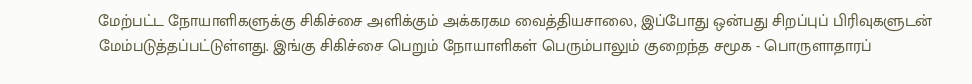மேற்பட்ட நோயாளிகளுக்கு சிகிச்சை அளிக்கும் அக்கரகம வைத்தியசாலை, இப்போது ஒன்பது சிறப்புப் பிரிவுகளுடன் மேம்படுத்தப்பட்டுள்ளது. இங்கு சிகிச்சை பெறும் நோயாளிகள் பெரும்பாலும் குறைந்த சமூக - பொருளாதாரப்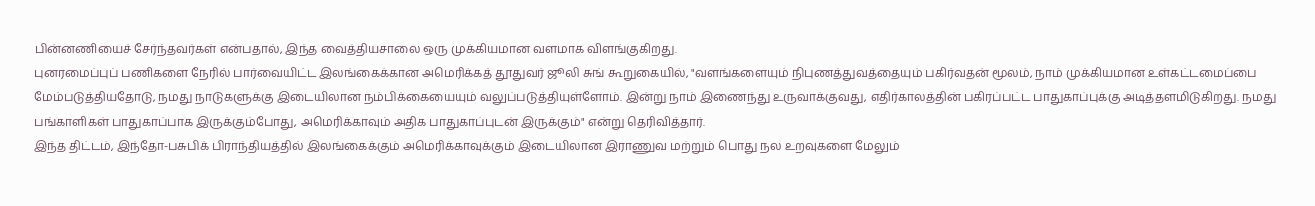பின்னணியைச் சேர்ந்தவர்கள் என்பதால், இந்த வைத்தியசாலை ஒரு முக்கியமான வளமாக விளங்குகிறது.
புனரமைப்புப் பணிகளை நேரில் பார்வையிட்ட இலங்கைக்கான அமெரிக்கத் தூதுவர் ஜூலி சுங் கூறுகையில், "வளங்களையும் நிபுணத்துவத்தையும் பகிர்வதன் மூலம், நாம் முக்கியமான உள்கட்டமைப்பை மேம்படுத்தியதோடு, நமது நாடுகளுக்கு இடையிலான நம்பிக்கையையும் வலுப்படுத்தியுள்ளோம். இன்று நாம் இணைந்து உருவாக்குவது, எதிர்காலத்தின் பகிரப்பட்ட பாதுகாப்புக்கு அடித்தளமிடுகிறது. நமது பங்காளிகள் பாதுகாப்பாக இருக்கும்போது, அமெரிக்காவும் அதிக பாதுகாப்புடன் இருக்கும்" என்று தெரிவித்தார்.
இந்த திட்டம், இந்தோ-பசுபிக் பிராந்தியத்தில் இலங்கைக்கும் அமெரிக்காவுக்கும் இடையிலான இராணுவ மற்றும் பொது நல உறவுகளை மேலும்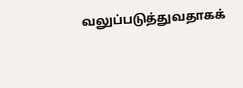வலுப்படுத்துவதாகக்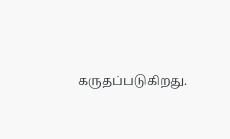கருதப்படுகிறது.